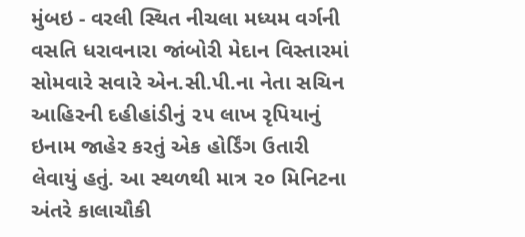મુંબઇ - વરલી સ્થિત નીચલા મધ્યમ વર્ગની વસતિ ધરાવનારા જાંબોરી મેદાન વિસ્તારમાં સોમવારે સવારે એન.સી.પી.ના નેતા સચિન આહિરની દહીહાંડીનું ૨૫ લાખ રૃપિયાનું ઇનામ જાહેર કરતું એક હોર્ડિંગ ઉતારી લેવાયું હતું. આ સ્થળથી માત્ર ૨૦ મિનિટના અંતરે કાલાચૌકી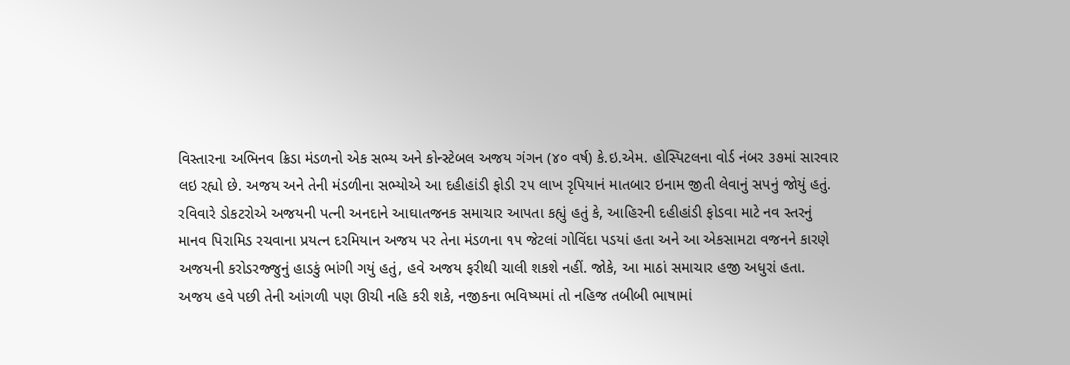વિસ્તારના અભિનવ ક્રિડા મંડળનો એક સભ્ય અને કોન્સ્ટેબલ અજય ગંગન (૪૦ વર્ષ) કે.ઇ.એમ. હોસ્પિટલના વોર્ડ નંબર ૩૭માં સારવાર લઇ રહ્યો છે. અજય અને તેની મંડળીના સભ્યોએ આ દહીહાંડી ફોડી ૨૫ લાખ રૃપિયાનં માતબાર ઇનામ જીતી લેવાનું સપનું જોયું હતું.
રવિવારે ડોકટરોએ અજયની પત્ની અનદાને આઘાતજનક સમાચાર આપતા કહ્યું હતું કે, આહિરની દહીહાંડી ફોડવા માટે નવ સ્તરનું માનવ પિરામિડ રચવાના પ્રયત્ન દરમિયાન અજય પર તેના મંડળના ૧૫ જેટલાં ગોવિંદા પડયાં હતા અને આ એકસામટા વજનને કારણે અજયની કરોડરજ્જુનું હાડકું ભાંગી ગયું હતું, હવે અજય ફરીથી ચાલી શકશે નહીં. જોકે, આ માઠાં સમાચાર હજી અધુરાં હતા. અજય હવે પછી તેની આંગળી પણ ઊચી નહિ કરી શકે, નજીકના ભવિષ્યમાં તો નહિજ તબીબી ભાષામાં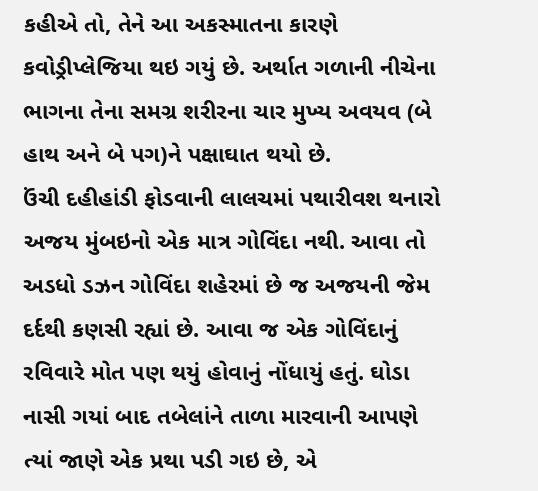કહીએ તો, તેને આ અકસ્માતના કારણે કવોડ્રીપ્લેજિયા થઇ ગયું છે. અર્થાત ગળાની નીચેના ભાગના તેના સમગ્ર શરીરના ચાર મુખ્ય અવયવ (બે હાથ અને બે પગ)ને પક્ષાઘાત થયો છે.
ઉંચી દહીહાંડી ફોડવાની લાલચમાં પથારીવશ થનારો અજય મુંબઇનો એક માત્ર ગોવિંદા નથી. આવા તો અડધો ડઝન ગોવિંદા શહેરમાં છે જ અજયની જેમ દર્દથી કણસી રહ્યાં છે. આવા જ એક ગોવિંદાનું રવિવારે મોત પણ થયું હોવાનું નોંધાયું હતું. ઘોડા નાસી ગયાં બાદ તબેલાંને તાળા મારવાની આપણે ત્યાં જાણે એક પ્રથા પડી ગઇ છે, એ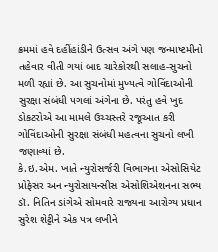ક્રમમાં હવે દહીંહાંડીને ઉત્સવ અંગે પણ જન્માષ્ટમીનો તહેવાર વીતી ગયાં બાદ ચારેકોરથી સલાહ-સુચનો મળી રહ્યાં છે. આ સુચનોમાં મુખ્યત્વે ગોવિંદાઓની સુરક્ષા સંબંધી પગલાં અંગેના છે. પરંતુ હવે ખુદ ડોકટરોએ આ મામલે ઉચ્ચસ્તરે રજૂઆત કરી ગોવિંદાઓની સુરક્ષા સંબંધી મહત્વના સુચનો લખી જણાવ્યાં છે.
કે.ઇ.એમ. ખાતે ન્યુરોસર્જરી વિભાગના એસોસિયેટ પ્રોફેસર અન ન્યુરોસાયન્સીસ એસોશિએશનના સભ્ય ડૉ. નિતિન ડાંગેએ સોમવારે રાજ્યના આરોગ્ય પ્રધાન સુરેશ શેટ્ટીને એક પત્ર લખીને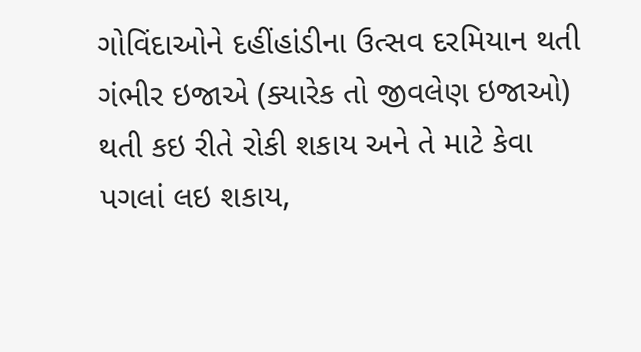ગોવિંદાઓને દહીંહાંડીના ઉત્સવ દરમિયાન થતી ગંભીર ઇજાએ (ક્યારેક તો જીવલેણ ઇજાઓ) થતી કઇ રીતે રોકી શકાય અને તે માટે કેવા પગલાં લઇ શકાય,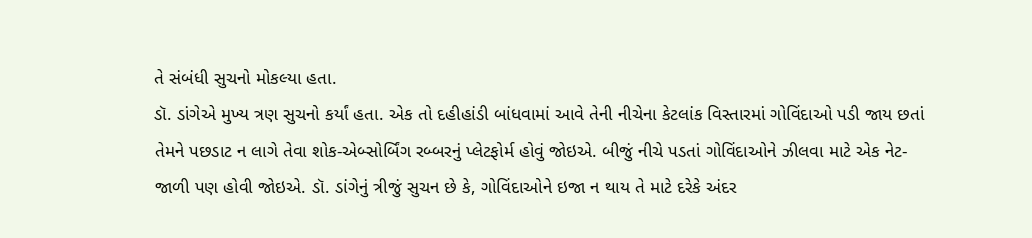તે સંબંધી સુચનો મોકલ્યા હતા.
ડૉ. ડાંગેએ મુખ્ય ત્રણ સુચનો કર્યાં હતા. એક તો દહીહાંડી બાંધવામાં આવે તેની નીચેના કેટલાંક વિસ્તારમાં ગોવિંદાઓ પડી જાય છતાં તેમને પછડાટ ન લાગે તેવા શોક-એબ્સોર્બિંગ રબ્બરનું પ્લેટફોર્મ હોવું જોઇએ. બીજું નીચે પડતાં ગોવિંદાઓને ઝીલવા માટે એક નેટ-જાળી પણ હોવી જોઇએ. ડૉ. ડાંગેનું ત્રીજું સુચન છે કે, ગોવિંદાઓને ઇજા ન થાય તે માટે દરેકે અંદર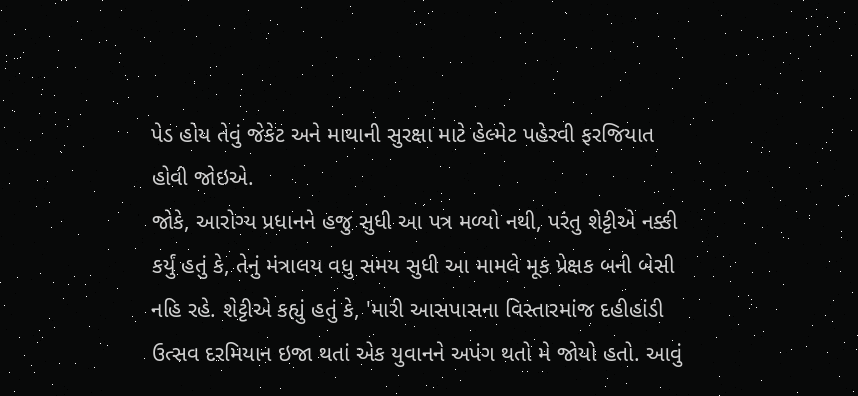પેડ હોય તેવું જેકેટ અને માથાની સુરક્ષા માટે હેલ્મેટ પહેરવી ફરજિયાત હોવી જોઇએ.
જોકે, આરોગ્ય પ્રધાનને હજુ સુધી આ પત્ર મળ્યો નથી, પરંતુ શેટ્ટીએ નક્કી કર્યું હતું કે, તેનું મંત્રાલય વધુ સમય સુધી આ મામલે મૂક પ્રેક્ષક બની બેસી નહિ રહે. શેટ્ટીએ કહ્યું હતું કે, 'મારી આસપાસના વિસ્તારમાંજ દહીહાંડી ઉત્સવ દરમિયાન ઇજા થતાં એક યુવાનને અપંગ થતો મે જોયો હતો. આવું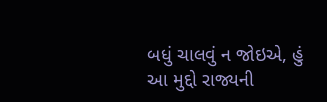બધું ચાલવું ન જોઇએ, હું આ મુદ્દો રાજ્યની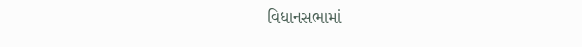વિધાનસભામાં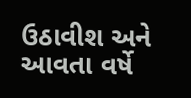ઉઠાવીશ અને આવતા વર્ષે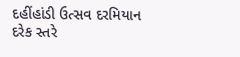દહીંહાંડી ઉત્સવ દરમિયાન દરેક સ્તરે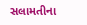સલામતીના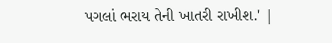પગલાં ભરાય તેની ખાતરી રાખીશ.' |